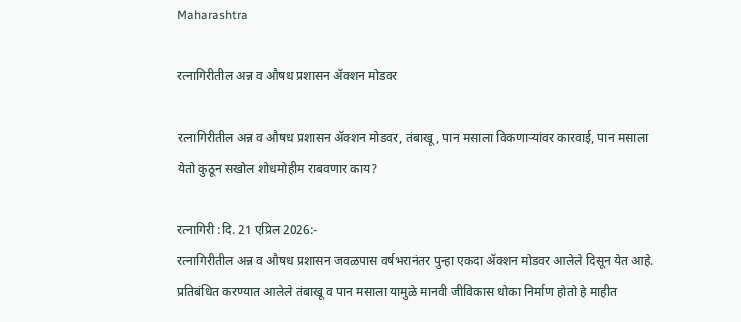Maharashtra

रत्नागिरीतील अन्न व औषध प्रशासन ॲक्शन मोडवर

रत्नागिरीतील अन्न व औषध प्रशासन ॲक्शन मोडवर, तंबाखू, पान मसाला विकणाऱ्यांवर कारवाई, पान मसाला येतो कुठून सखोल शोधमोहीम राबवणार काय?

रत्नागिरी :दि. 21 एप्रिल 2026:-
रत्नागिरीतील अन्न व औषध प्रशासन जवळपास वर्षभरानंतर पुन्हा एकदा ॲक्शन मोडवर आलेले दिसून येत आहे. प्रतिबंधित करण्यात आलेले तंबाखू व पान मसाला यामुळे मानवी जीविकास धोका निर्माण होतो हे माहीत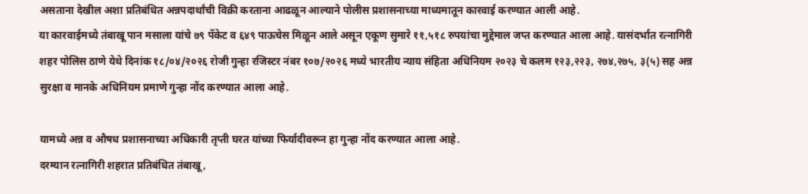असताना देखील अशा प्रतिबंधित अन्नपदार्थांची विक्री करताना आढळून आल्याने पोलीस प्रशासनाच्या माध्यमातून कारवाई करण्यात आली आहे.
या कारवाईमध्ये तंबाखू पान मसाला यांचे ७९ पॅकेट व ६४९ पाऊचेस मिळून आले असून एकूण सुमारे ११,५१८ रुपयांचा मुद्देमाल जप्त करण्यात आला आहे. यासंदर्भात रत्नागिरी शहर पोलिस ठाणे येथे दिनांक १८/०४/२०२६ रोजी गुन्हा रजिस्टर नंबर १०७/२०२६ मध्ये भारतीय न्याय संहिता अधिनियम २०२३ चे कलम १२३,२२३, २७४,२७५, ३(५) सह अन्न सुरक्षा व मानके अधिनियम प्रमाणे गुन्हा नोंद करण्यात आला आहे.

यामध्ये अन्न व औषध प्रशासनाच्या अधिकारी तृप्ती घरत यांच्या फिर्यादीवरून हा गुन्हा नोंद करण्यात आला आहे.
दरम्यान रत्नागिरी शहरात प्रतिबंधित तंबाखू,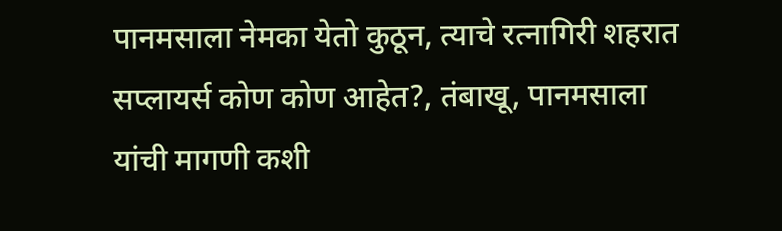पानमसाला नेमका येतो कुठून, त्याचे रत्नागिरी शहरात सप्लायर्स कोण कोण आहेत?, तंबाखू, पानमसाला यांची मागणी कशी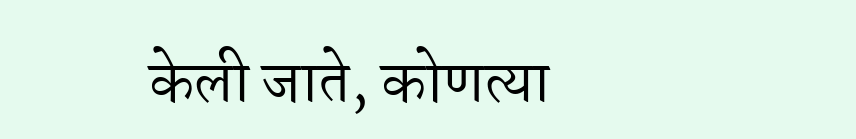केली जाते, कोणत्या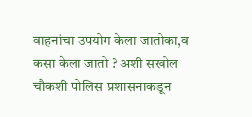वाहनांचा उपयोग केला जातोका,व कसा केला जातो ? अशी सखोल चौकशी पोलिस प्रशासनाकडून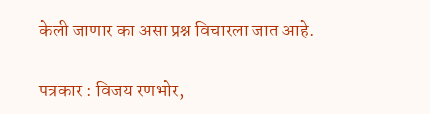केली जाणार का असा प्रश्न विचारला जात आहे.

पत्रकार : विजय रणभोर,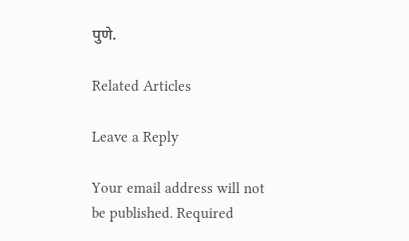पुणे.

Related Articles

Leave a Reply

Your email address will not be published. Required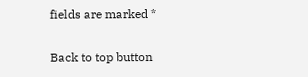fields are marked *

Back to top button